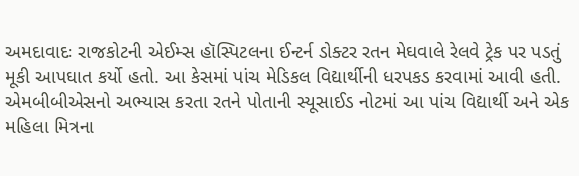અમદાવાદઃ રાજકોટની એઈમ્સ હૉસ્પિટલના ઈન્ટર્ન ડોક્ટર રતન મેઘવાલે રેલવે ટ્રેક પર પડતું મૂકી આપઘાત કર્યો હતો. આ કેસમાં પાંચ મેડિકલ વિદ્યાર્થીની ધરપકડ કરવામાં આવી હતી. એમબીબીએસનો અભ્યાસ કરતા રતને પોતાની સ્યૂસાઈડ નોટમાં આ પાંચ વિદ્યાર્થી અને એક મહિલા મિત્રના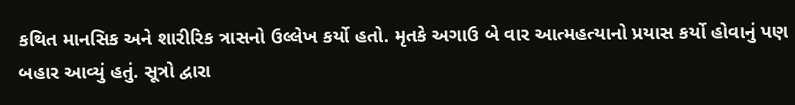કથિત માનસિક અને શારીરિક ત્રાસનો ઉલ્લેખ કર્યો હતો. મૃતકે અગાઉ બે વાર આત્મહત્યાનો પ્રયાસ કર્યો હોવાનું પણ બહાર આવ્યું હતું. સૂત્રો દ્વારા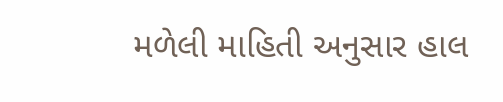મળેલી માહિતી અનુસાર હાલ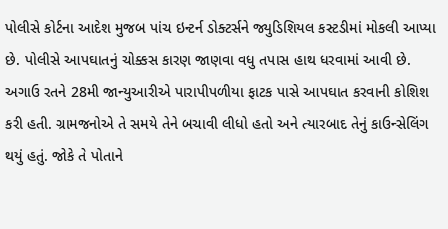પોલીસે કોર્ટના આદેશ મુજબ પાંચ ઇન્ટર્ન ડોક્ટર્સને જ્યુડિશિયલ કસ્ટડીમાં મોકલી આપ્યા છે. પોલીસે આપઘાતનું ચોક્કસ કારણ જાણવા વધુ તપાસ હાથ ધરવામાં આવી છે.
અગાઉ રતને 28મી જાન્યુઆરીએ પારાપીપળીયા ફાટક પાસે આપઘાત કરવાની કોશિશ કરી હતી. ગ્રામજનોએ તે સમયે તેને બચાવી લીધો હતો અને ત્યારબાદ તેનું કાઉન્સેલિંગ થયું હતું. જોકે તે પોતાને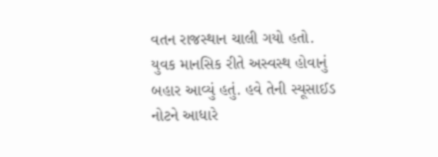વતન રાજસ્થાન ચાલી ગયો હતો.
યુવક માનસિક રીતે અસ્વસ્થ હોવાનું બહાર આવ્યું હતું. હવે તેની સ્યૂસાઈડ નોટને આધારે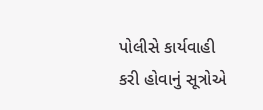પોલીસે કાર્યવાહી કરી હોવાનું સૂત્રોએ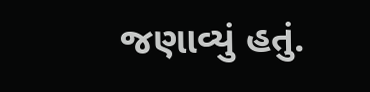જણાવ્યું હતું.